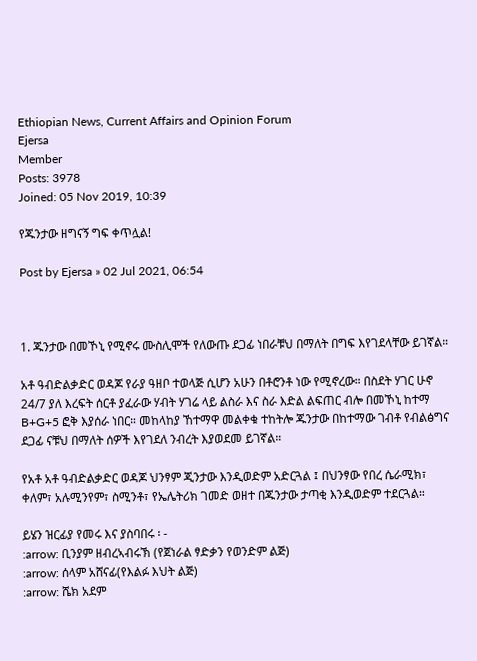Ethiopian News, Current Affairs and Opinion Forum
Ejersa
Member
Posts: 3978
Joined: 05 Nov 2019, 10:39

የጁንታው ዘግናኝ ግፍ ቀጥሏል!

Post by Ejersa » 02 Jul 2021, 06:54



1. ጁንታው በመኾኒ የሚኖሩ ሙስሊሞች የለውጡ ደጋፊ ነበራቹህ በማለት በግፍ እየገደላቸው ይገኛል።

አቶ ዓብድልቃድር ወዳጆ የራያ ዓዘቦ ተወላጅ ሲሆን አሁን በቶሮንቶ ነው የሚኖረው። በስደት ሃገር ሁኖ 24/7 ያለ እረፍት ሰርቶ ያፈራው ሃብት ሃገሬ ላይ ልስራ እና ስራ እድል ልፍጠር ብሎ በመኾኒ ከተማ B+G+5 ፎቅ እያሰራ ነበር። መከላከያ ኸተማዋ መልቀቁ ተከትሎ ጁንታው በከተማው ገብቶ የብልፅግና ደጋፊ ናቹህ በማለት ሰዎች እየገደለ ንብረት እያወደመ ይገኛል።

የአቶ አቶ ዓብድልቃድር ወዳጆ ህንፃም ጂንታው እንዲወድም አድርጓል ፤ በህንፃው የበረ ሴራሚክ፣ ቀለም፣ አሉሚንየም፣ ስሚንቶ፣ የኤሌትሪክ ገመድ ወዘተ በጁንታው ታጣቂ እንዲወድም ተደርጓል።

ይሄን ዝርፊያ የመሩ እና ያስባበሩ ፡ -
:arrow: ቢንያም ዘብረኣብሩኽ (የጀነራል ፃድቃን የወንድም ልጅ)
:arrow: ሰላም አሸናፊ(የእልፉ እህት ልጅ)
:arrow: ሼክ አደም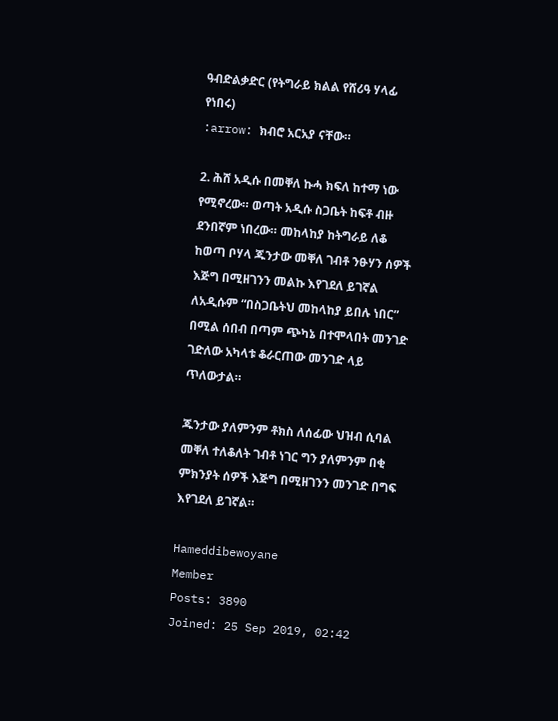ዓብድልቃድር (የትግራይ ክልል የሸሪዓ ሃላፊ የነበሩ)
:arrow: ክብሮ አርአያ ናቸው።

2. ሕሸ አዲሱ በመቐለ ኩሓ ክፍለ ከተማ ነው የሚኖረው። ወጣት አዲሱ ስጋቤት ከፍቶ ብዙ ደንበኛም ነበረው። መከላከያ ከትግራይ ለቆ ከወጣ ቦሃላ ጁንታው መቐለ ገብቶ ንፁሃን ሰዎች እጅግ በሚዘገንን መልኩ እየገደለ ይገኛል ለአዲሱም “በስጋቤትህ መከላከያ ይበሉ ነበር” በሚል ሰበብ በጣም ጭካኔ በተሞላበት መንገድ ገድለው አካላቱ ቆራርጠው መንገድ ላይ ጥለውታል።

ጁንታው ያለምንም ቶክስ ለሰፊው ህዝብ ሲባል መቐለ ተለቆለት ገብቶ ነገር ግን ያለምንም በቂ ምክንያት ሰዎች እጅግ በሚዘገንን መንገድ በግፍ እየገደለ ይገኛል።

Hameddibewoyane
Member
Posts: 3890
Joined: 25 Sep 2019, 02:42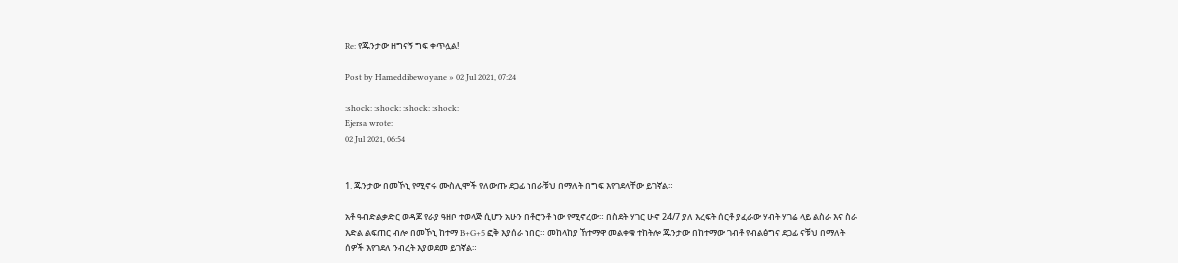Re: የጁንታው ዘግናኝ ግፍ ቀጥሏል!

Post by Hameddibewoyane » 02 Jul 2021, 07:24

:shock: :shock: :shock: :shock:
Ejersa wrote:
02 Jul 2021, 06:54


1. ጁንታው በመኾኒ የሚኖሩ ሙስሊሞች የለውጡ ደጋፊ ነበራቹህ በማለት በግፍ እየገደላቸው ይገኛል።

አቶ ዓብድልቃድር ወዳጆ የራያ ዓዘቦ ተወላጅ ሲሆን አሁን በቶሮንቶ ነው የሚኖረው። በስደት ሃገር ሁኖ 24/7 ያለ እረፍት ሰርቶ ያፈራው ሃብት ሃገሬ ላይ ልስራ እና ስራ እድል ልፍጠር ብሎ በመኾኒ ከተማ B+G+5 ፎቅ እያሰራ ነበር። መከላከያ ኸተማዋ መልቀቁ ተከትሎ ጁንታው በከተማው ገብቶ የብልፅግና ደጋፊ ናቹህ በማለት ሰዎች እየገደለ ንብረት እያወደመ ይገኛል።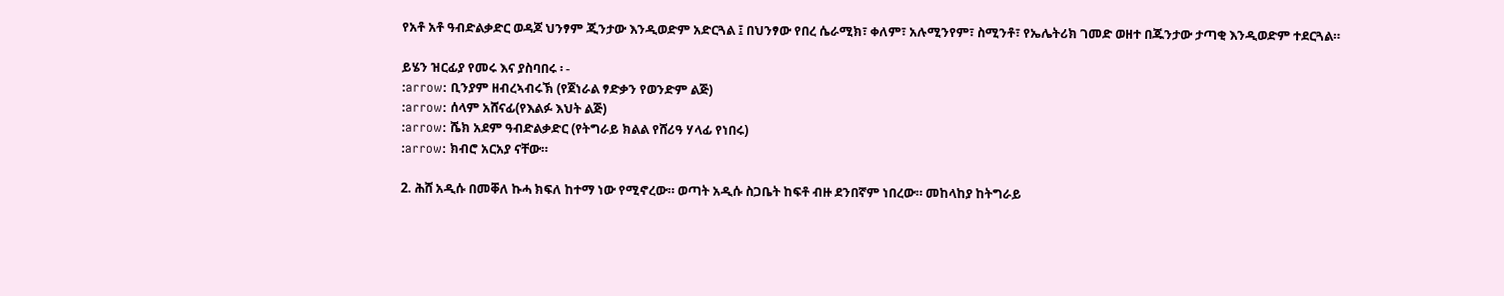የአቶ አቶ ዓብድልቃድር ወዳጆ ህንፃም ጂንታው እንዲወድም አድርጓል ፤ በህንፃው የበረ ሴራሚክ፣ ቀለም፣ አሉሚንየም፣ ስሚንቶ፣ የኤሌትሪክ ገመድ ወዘተ በጁንታው ታጣቂ እንዲወድም ተደርጓል።

ይሄን ዝርፊያ የመሩ እና ያስባበሩ ፡ -
:arrow: ቢንያም ዘብረኣብሩኽ (የጀነራል ፃድቃን የወንድም ልጅ)
:arrow: ሰላም አሸናፊ(የእልፉ እህት ልጅ)
:arrow: ሼክ አደም ዓብድልቃድር (የትግራይ ክልል የሸሪዓ ሃላፊ የነበሩ)
:arrow: ክብሮ አርአያ ናቸው።

2. ሕሸ አዲሱ በመቐለ ኩሓ ክፍለ ከተማ ነው የሚኖረው። ወጣት አዲሱ ስጋቤት ከፍቶ ብዙ ደንበኛም ነበረው። መከላከያ ከትግራይ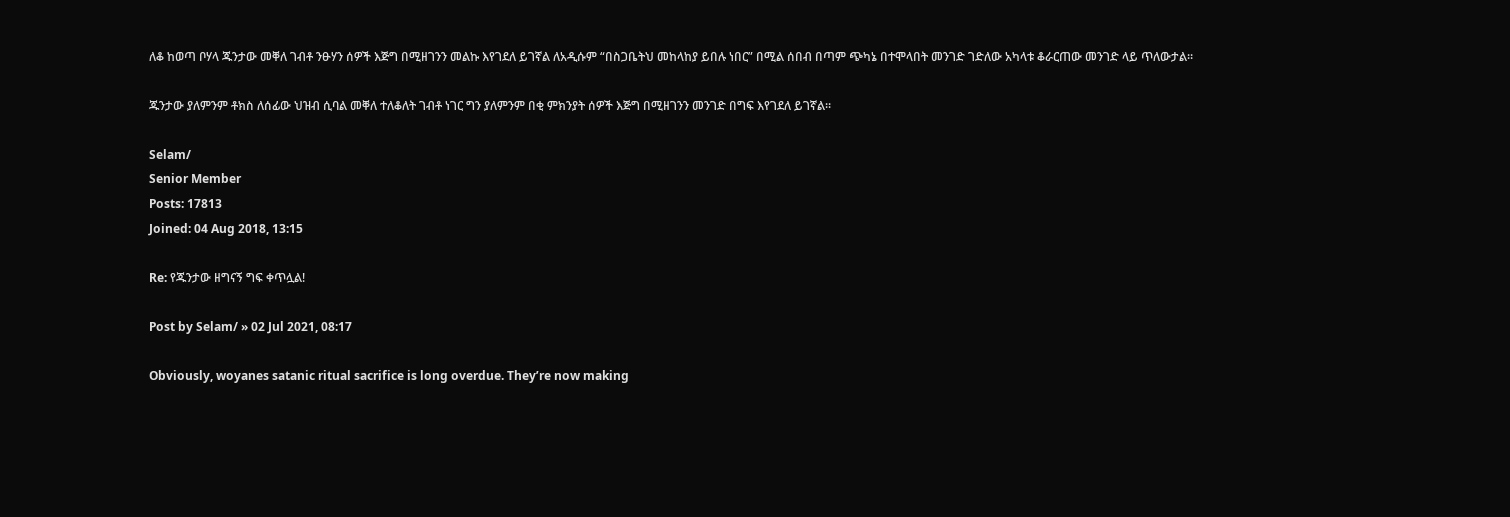ለቆ ከወጣ ቦሃላ ጁንታው መቐለ ገብቶ ንፁሃን ሰዎች እጅግ በሚዘገንን መልኩ እየገደለ ይገኛል ለአዲሱም “በስጋቤትህ መከላከያ ይበሉ ነበር” በሚል ሰበብ በጣም ጭካኔ በተሞላበት መንገድ ገድለው አካላቱ ቆራርጠው መንገድ ላይ ጥለውታል።

ጁንታው ያለምንም ቶክስ ለሰፊው ህዝብ ሲባል መቐለ ተለቆለት ገብቶ ነገር ግን ያለምንም በቂ ምክንያት ሰዎች እጅግ በሚዘገንን መንገድ በግፍ እየገደለ ይገኛል።

Selam/
Senior Member
Posts: 17813
Joined: 04 Aug 2018, 13:15

Re: የጁንታው ዘግናኝ ግፍ ቀጥሏል!

Post by Selam/ » 02 Jul 2021, 08:17

Obviously, woyanes satanic ritual sacrifice is long overdue. They’re now making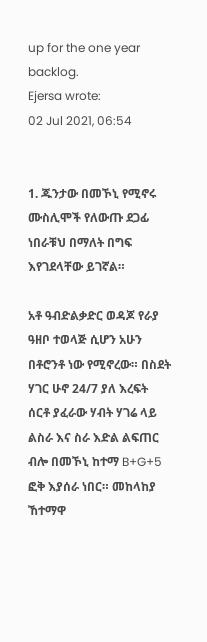up for the one year backlog.
Ejersa wrote:
02 Jul 2021, 06:54


1. ጁንታው በመኾኒ የሚኖሩ ሙስሊሞች የለውጡ ደጋፊ ነበራቹህ በማለት በግፍ እየገደላቸው ይገኛል።

አቶ ዓብድልቃድር ወዳጆ የራያ ዓዘቦ ተወላጅ ሲሆን አሁን በቶሮንቶ ነው የሚኖረው። በስደት ሃገር ሁኖ 24/7 ያለ እረፍት ሰርቶ ያፈራው ሃብት ሃገሬ ላይ ልስራ እና ስራ እድል ልፍጠር ብሎ በመኾኒ ከተማ B+G+5 ፎቅ እያሰራ ነበር። መከላከያ ኸተማዋ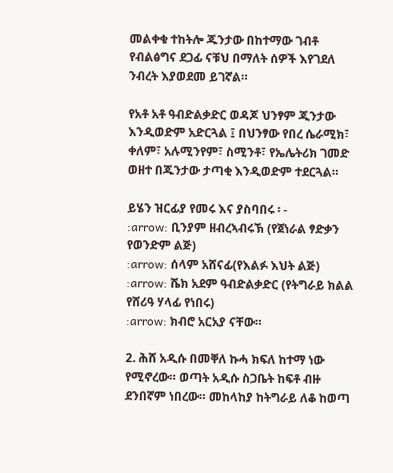መልቀቁ ተከትሎ ጁንታው በከተማው ገብቶ የብልፅግና ደጋፊ ናቹህ በማለት ሰዎች እየገደለ ንብረት እያወደመ ይገኛል።

የአቶ አቶ ዓብድልቃድር ወዳጆ ህንፃም ጂንታው እንዲወድም አድርጓል ፤ በህንፃው የበረ ሴራሚክ፣ ቀለም፣ አሉሚንየም፣ ስሚንቶ፣ የኤሌትሪክ ገመድ ወዘተ በጁንታው ታጣቂ እንዲወድም ተደርጓል።

ይሄን ዝርፊያ የመሩ እና ያስባበሩ ፡ -
:arrow: ቢንያም ዘብረኣብሩኽ (የጀነራል ፃድቃን የወንድም ልጅ)
:arrow: ሰላም አሸናፊ(የእልፉ እህት ልጅ)
:arrow: ሼክ አደም ዓብድልቃድር (የትግራይ ክልል የሸሪዓ ሃላፊ የነበሩ)
:arrow: ክብሮ አርአያ ናቸው።

2. ሕሸ አዲሱ በመቐለ ኩሓ ክፍለ ከተማ ነው የሚኖረው። ወጣት አዲሱ ስጋቤት ከፍቶ ብዙ ደንበኛም ነበረው። መከላከያ ከትግራይ ለቆ ከወጣ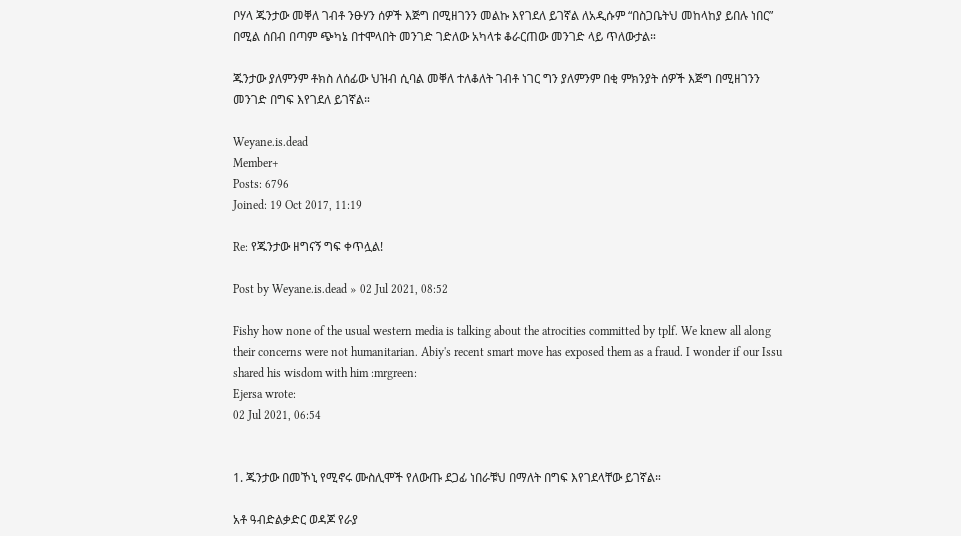ቦሃላ ጁንታው መቐለ ገብቶ ንፁሃን ሰዎች እጅግ በሚዘገንን መልኩ እየገደለ ይገኛል ለአዲሱም “በስጋቤትህ መከላከያ ይበሉ ነበር” በሚል ሰበብ በጣም ጭካኔ በተሞላበት መንገድ ገድለው አካላቱ ቆራርጠው መንገድ ላይ ጥለውታል።

ጁንታው ያለምንም ቶክስ ለሰፊው ህዝብ ሲባል መቐለ ተለቆለት ገብቶ ነገር ግን ያለምንም በቂ ምክንያት ሰዎች እጅግ በሚዘገንን መንገድ በግፍ እየገደለ ይገኛል።

Weyane.is.dead
Member+
Posts: 6796
Joined: 19 Oct 2017, 11:19

Re: የጁንታው ዘግናኝ ግፍ ቀጥሏል!

Post by Weyane.is.dead » 02 Jul 2021, 08:52

Fishy how none of the usual western media is talking about the atrocities committed by tplf. We knew all along their concerns were not humanitarian. Abiy's recent smart move has exposed them as a fraud. I wonder if our Issu shared his wisdom with him :mrgreen:
Ejersa wrote:
02 Jul 2021, 06:54


1. ጁንታው በመኾኒ የሚኖሩ ሙስሊሞች የለውጡ ደጋፊ ነበራቹህ በማለት በግፍ እየገደላቸው ይገኛል።

አቶ ዓብድልቃድር ወዳጆ የራያ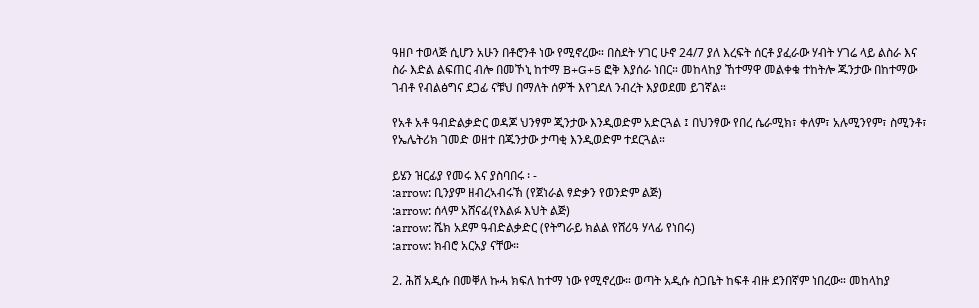ዓዘቦ ተወላጅ ሲሆን አሁን በቶሮንቶ ነው የሚኖረው። በስደት ሃገር ሁኖ 24/7 ያለ እረፍት ሰርቶ ያፈራው ሃብት ሃገሬ ላይ ልስራ እና ስራ እድል ልፍጠር ብሎ በመኾኒ ከተማ B+G+5 ፎቅ እያሰራ ነበር። መከላከያ ኸተማዋ መልቀቁ ተከትሎ ጁንታው በከተማው ገብቶ የብልፅግና ደጋፊ ናቹህ በማለት ሰዎች እየገደለ ንብረት እያወደመ ይገኛል።

የአቶ አቶ ዓብድልቃድር ወዳጆ ህንፃም ጂንታው እንዲወድም አድርጓል ፤ በህንፃው የበረ ሴራሚክ፣ ቀለም፣ አሉሚንየም፣ ስሚንቶ፣ የኤሌትሪክ ገመድ ወዘተ በጁንታው ታጣቂ እንዲወድም ተደርጓል።

ይሄን ዝርፊያ የመሩ እና ያስባበሩ ፡ -
:arrow: ቢንያም ዘብረኣብሩኽ (የጀነራል ፃድቃን የወንድም ልጅ)
:arrow: ሰላም አሸናፊ(የእልፉ እህት ልጅ)
:arrow: ሼክ አደም ዓብድልቃድር (የትግራይ ክልል የሸሪዓ ሃላፊ የነበሩ)
:arrow: ክብሮ አርአያ ናቸው።

2. ሕሸ አዲሱ በመቐለ ኩሓ ክፍለ ከተማ ነው የሚኖረው። ወጣት አዲሱ ስጋቤት ከፍቶ ብዙ ደንበኛም ነበረው። መከላከያ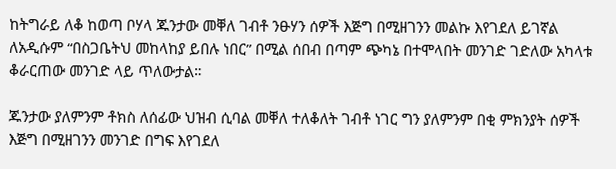ከትግራይ ለቆ ከወጣ ቦሃላ ጁንታው መቐለ ገብቶ ንፁሃን ሰዎች እጅግ በሚዘገንን መልኩ እየገደለ ይገኛል ለአዲሱም “በስጋቤትህ መከላከያ ይበሉ ነበር” በሚል ሰበብ በጣም ጭካኔ በተሞላበት መንገድ ገድለው አካላቱ ቆራርጠው መንገድ ላይ ጥለውታል።

ጁንታው ያለምንም ቶክስ ለሰፊው ህዝብ ሲባል መቐለ ተለቆለት ገብቶ ነገር ግን ያለምንም በቂ ምክንያት ሰዎች እጅግ በሚዘገንን መንገድ በግፍ እየገደለ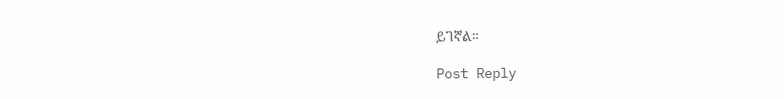ይገኛል።

Post Reply